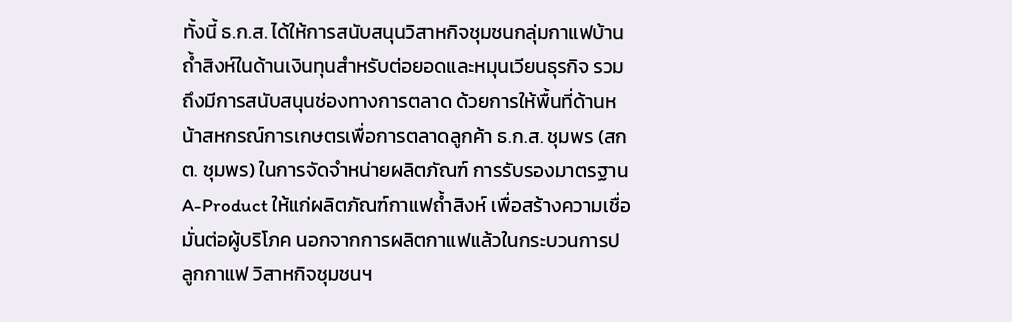ทั้งนี้ ธ.ก.ส. ได้ให้การสนับสนุนวิสาหกิจชุมชนกลุ่มกาแฟบ้านถ้ำสิงห์ในด้านเงินทุนสำหรับต่อยอดและหมุนเวียนธุรกิจ รวมถึงมีการสนับสนุนช่องทางการตลาด ด้วยการให้พื้นที่ด้านหน้าสหกรณ์การเกษตรเพื่อการตลาดลูกค้า ธ.ก.ส. ชุมพร (สกต. ชุมพร) ในการจัดจำหน่ายผลิตภัณฑ์ การรับรองมาตรฐาน A-Product ให้แก่ผลิตภัณฑ์กาแฟถ้ำสิงห์ เพื่อสร้างความเชื่อมั่นต่อผู้บริโภค นอกจากการผลิตกาแฟแล้วในกระบวนการปลูกกาแฟ วิสาหกิจชุมชนฯ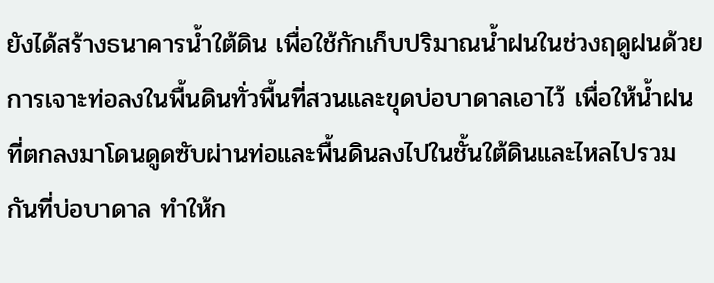ยังได้สร้างธนาคารน้ำใต้ดิน เพื่อใช้กักเก็บปริมาณน้ำฝนในช่วงฤดูฝนด้วยการเจาะท่อลงในพื้นดินทั่วพื้นที่สวนและขุดบ่อบาดาลเอาไว้ เพื่อให้น้ำฝนที่ตกลงมาโดนดูดซับผ่านท่อและพื้นดินลงไปในชั้นใต้ดินและไหลไปรวมกันที่บ่อบาดาล ทำให้ก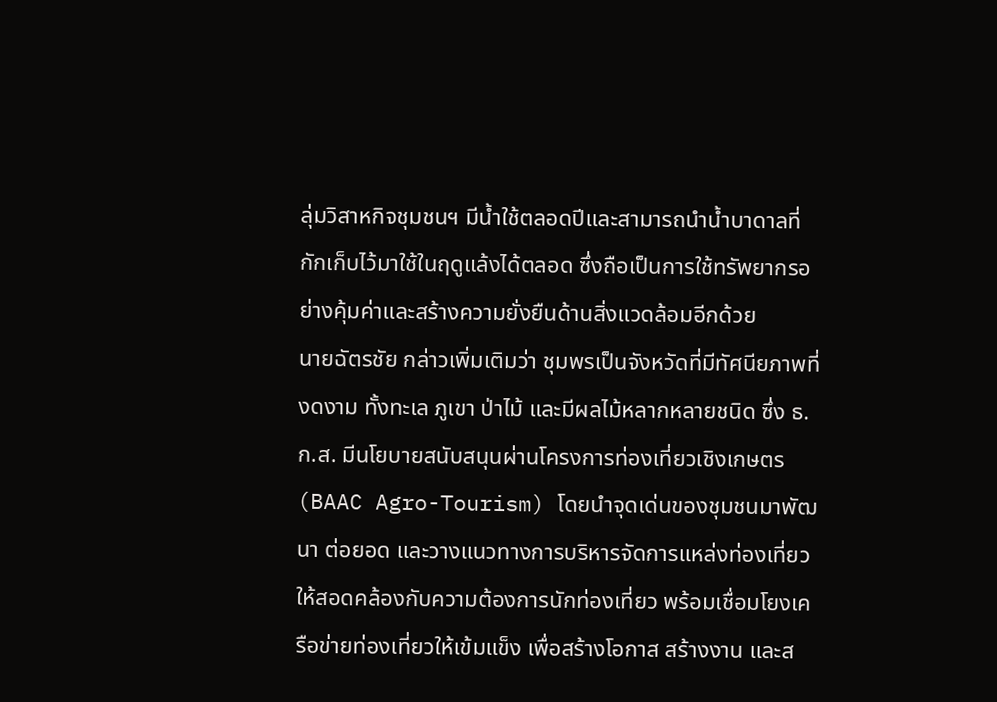ลุ่มวิสาหกิจชุมชนฯ มีน้ำใช้ตลอดปีและสามารถนำน้ำบาดาลที่กักเก็บไว้มาใช้ในฤดูแล้งได้ตลอด ซึ่งถือเป็นการใช้ทรัพยากรอย่างคุ้มค่าและสร้างความยั่งยืนด้านสิ่งแวดล้อมอีกด้วย
นายฉัตรชัย กล่าวเพิ่มเติมว่า ชุมพรเป็นจังหวัดที่มีทัศนียภาพที่งดงาม ทั้งทะเล ภูเขา ป่าไม้ และมีผลไม้หลากหลายชนิด ซึ่ง ธ.ก.ส. มีนโยบายสนับสนุนผ่านโครงการท่องเที่ยวเชิงเกษตร (BAAC Agro-Tourism) โดยนำจุดเด่นของชุมชนมาพัฒนา ต่อยอด และวางแนวทางการบริหารจัดการแหล่งท่องเที่ยวให้สอดคล้องกับความต้องการนักท่องเที่ยว พร้อมเชื่อมโยงเครือข่ายท่องเที่ยวให้เข้มแข็ง เพื่อสร้างโอกาส สร้างงาน และส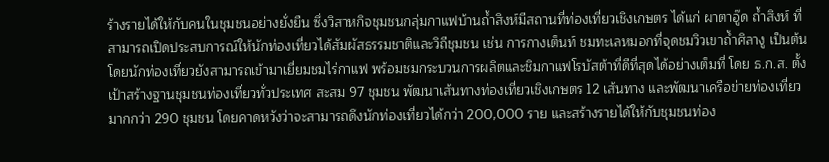ร้างรายได้ให้กับคนในชุมชนอย่างยั่งยืน ซึ่งวิสาหกิจชุมชนกลุ่มกาแฟบ้านถ้ำสิงห์มีสถานที่ท่องเที่ยวเชิงเกษตร ได้แก่ ผาตาอู๊ด ถ้ำสิงห์ ที่สามารถเปิดประสบการณ์ให้นักท่องเที่ยวได้สัมผัสธรรมชาติและวิถีชุมชน เช่น การกางเต็นท์ ชมทะเลหมอกที่จุดชมวิวเขาถ้ำศิลางู เป็นต้น โดยนักท่องเที่ยวยังสามารถเข้ามาเยี่ยมชมไร่กาแฟ พร้อมชมกระบวนการผลิตและชิมกาแฟโรบัสต้าที่ดีที่สุดได้อย่างเต็มที่ โดย ธ.ก.ส. ตั้งเป้าสร้างฐานชุมชนท่องเที่ยวทั่วประเทศ สะสม 97 ชุมชน พัฒนาเส้นทางท่องเที่ยวเชิงเกษตร 12 เส้นทาง และพัฒนาเครือข่ายท่องเที่ยวมากกว่า 290 ชุมชน โดยคาดหวังว่าจะสามารถดึงนักท่องเที่ยวได้กว่า 200,000 ราย และสร้างรายได้ให้กับชุมชนท่อง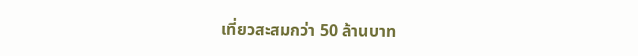เที่ยวสะสมกว่า 50 ล้านบาท